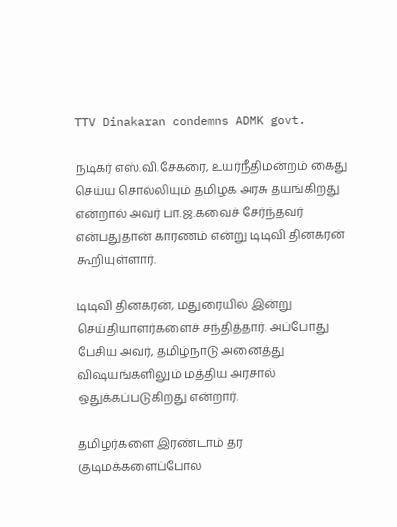TTV Dinakaran condemns ADMK govt.

நடிகர் எஸ்.வி.சேகரை, உயர்நீதிமன்றம் கைது செய்ய சொல்லியும் தமிழக அரசு தயங்கிறது என்றால் அவர் பா.ஜ.கவைச் சேர்ந்தவர் என்பதுதான் காரணம் என்று டிடிவி தினகரன் கூறியுள்ளார்.

டிடிவி தினகரன், மதுரையில் இன்று செய்தியாளர்களைச் சந்தித்தார். அப்போது பேசிய அவர், தமிழ்நாடு அனைத்து விஷயங்களிலும் மத்திய அரசால் ஒதுக்கப்படுகிறது என்றார்.

தமிழர்களை இரண்டாம் தர குடிமக்களைப்போல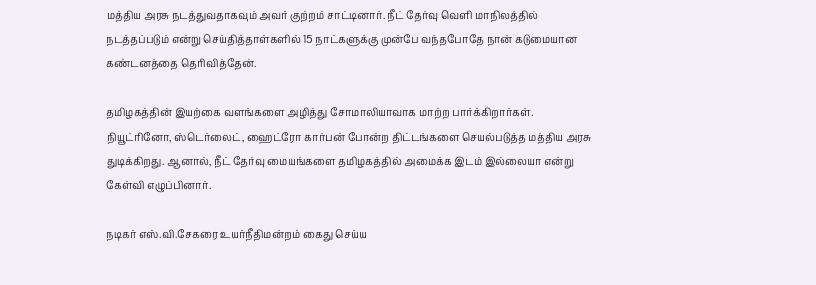மத்திய அரசு நடத்துவதாகவும் அவர் குற்றம் சாட்டினார். நீட் தேர்வு வெளி மாநிலத்தில் நடத்தப்படும் என்று செய்தித்தாள்களில் 15 நாட்களுக்கு முன்பே வந்தபோதே நான் கடுமையான கண்டனத்தை தெரிவித்தேன்.

தமிழகத்தின் இயற்கை வளங்களை அழித்து சோமாலியாவாக மாற்ற பார்க்கிறார்கள். நியூட்ரினோ, ஸ்டெர்லைட், ஹைட்ரோ கார்பன் போன்ற திட்டங்களை செயல்படுத்த மத்திய அரசு துடிக்கிறது. ஆனால், நீட் தேர்வு மையங்களை தமிழகத்தில் அமைக்க இடம் இல்லையா என்று கேள்வி எழுப்பினார்.

நடிகர் எஸ்.வி.சேகரை உயர்நீதிமன்றம் கைது செய்ய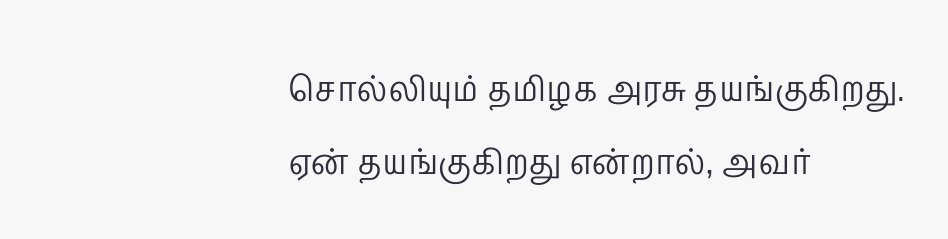சொல்லியும் தமிழக அரசு தயங்குகிறது. ஏன் தயங்குகிறது என்றால், அவர்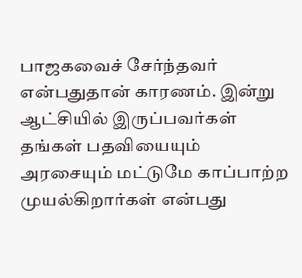பாஜகவைச் சேர்ந்தவர் என்பதுதான் காரணம். இன்று ஆட்சியில் இருப்பவர்கள் தங்கள் பதவியையும் அரசையும் மட்டுமே காப்பாற்ற முயல்கிறார்கள் என்பது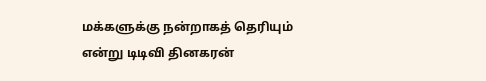மக்களுக்கு நன்றாகத் தெரியும் என்று டிடிவி தினகரன்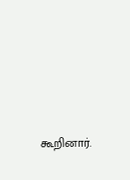கூறினார்.